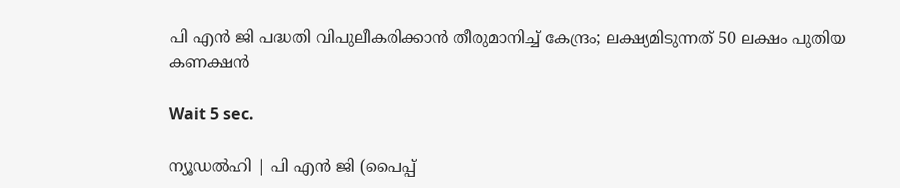പി എന്‍ ജി പദ്ധതി വിപുലീകരിക്കാന്‍ തീരുമാനിച്ച് കേന്ദ്രം; ലക്ഷ്യമിടുന്നത് 50 ലക്ഷം പുതിയ കണക്ഷന്‍

Wait 5 sec.

ന്യൂഡല്‍ഹി | പി എന്‍ ജി (പൈപ്പ്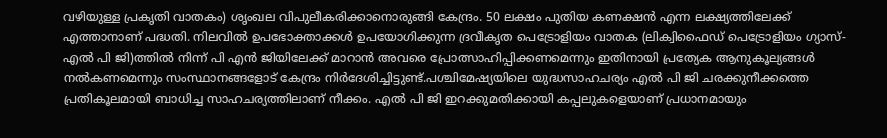വഴിയുള്ള പ്രകൃതി വാതകം) ശൃംഖല വിപുലീകരിക്കാനൊരുങ്ങി കേന്ദ്രം. 50 ലക്ഷം പുതിയ കണക്ഷന്‍ എന്ന ലക്ഷ്യത്തിലേക്ക് എത്താനാണ് പദ്ധതി. നിലവില്‍ ഉപഭോക്താക്കള്‍ ഉപയോഗിക്കുന്ന ദ്രവീകൃത പെട്രോളിയം വാതക (ലിക്വിഫൈഡ് പെട്രോളിയം ഗ്യാസ്-എല്‍ പി ജി)ത്തില്‍ നിന്ന് പി എന്‍ ജിയിലേക്ക് മാറാന്‍ അവരെ പ്രോത്സാഹിപ്പിക്കണമെന്നും ഇതിനായി പ്രത്യേക ആനുകൂല്യങ്ങള്‍ നല്‍കണമെന്നും സംസ്ഥാനങ്ങളോട് കേന്ദ്രം നിര്‍ദേശിച്ചിട്ടുണ്ട്.പശ്ചിമേഷ്യയിലെ യുദ്ധസാഹചര്യം എല്‍ പി ജി ചരക്കുനീക്കത്തെ പ്രതികൂലമായി ബാധിച്ച സാഹചര്യത്തിലാണ് നീക്കം. എല്‍ പി ജി ഇറക്കുമതിക്കായി കപ്പലുകളെയാണ് പ്രധാനമായും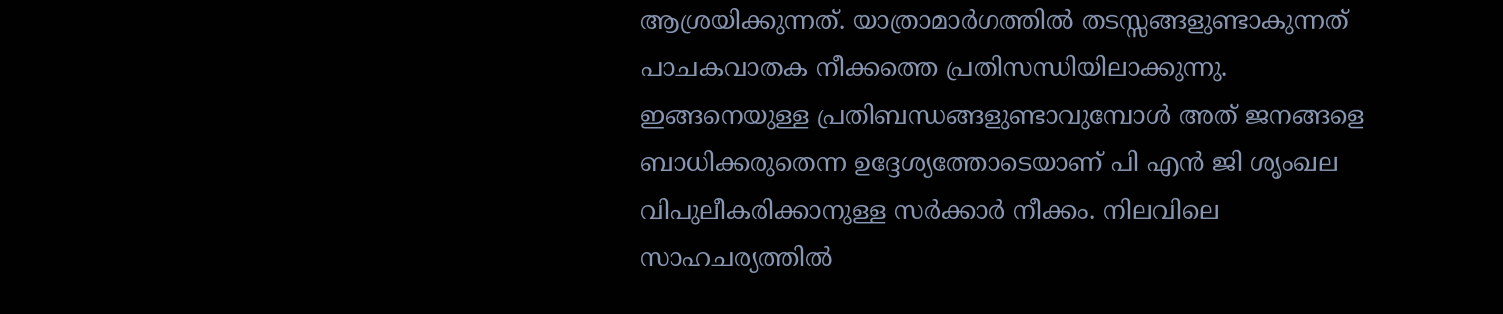ആശ്രയിക്കുന്നത്. യാത്രാമാര്‍ഗത്തില്‍ തടസ്സങ്ങളുണ്ടാകുന്നത് പാചകവാതക നീക്കത്തെ പ്രതിസന്ധിയിലാക്കുന്നു. ഇങ്ങനെയുള്ള പ്രതിബന്ധങ്ങളുണ്ടാവുമ്പോള്‍ അത് ജനങ്ങളെ ബാധിക്കരുതെന്ന ഉദ്ദേശ്യത്തോടെയാണ് പി എന്‍ ജി ശൃംഖല വിപുലീകരിക്കാനുള്ള സര്‍ക്കാര്‍ നീക്കം. നിലവിലെ സാഹചര്യത്തില്‍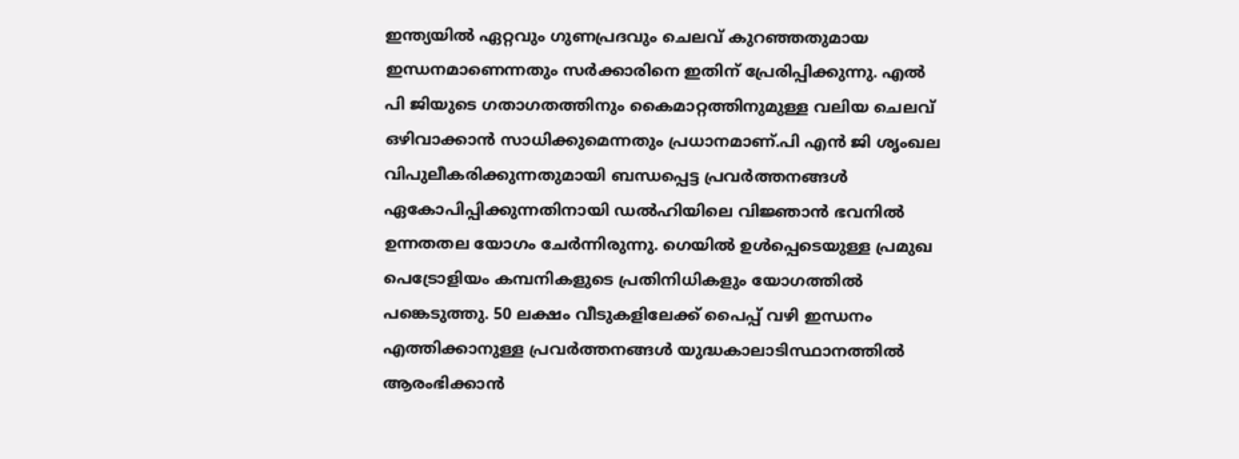ഇന്ത്യയില്‍ ഏറ്റവും ഗുണപ്രദവും ചെലവ് കുറഞ്ഞതുമായ ഇന്ധനമാണെന്നതും സര്‍ക്കാരിനെ ഇതിന് പ്രേരിപ്പിക്കുന്നു. എല്‍ പി ജിയുടെ ഗതാഗതത്തിനും കൈമാറ്റത്തിനുമുള്ള വലിയ ചെലവ് ഒഴിവാക്കാന്‍ സാധിക്കുമെന്നതും പ്രധാനമാണ്.പി എന്‍ ജി ശൃംഖല വിപുലീകരിക്കുന്നതുമായി ബന്ധപ്പെട്ട പ്രവര്‍ത്തനങ്ങള്‍ ഏകോപിപ്പിക്കുന്നതിനായി ഡല്‍ഹിയിലെ വിജ്ഞാന്‍ ഭവനില്‍ ഉന്നതതല യോഗം ചേര്‍ന്നിരുന്നു. ഗെയില്‍ ഉള്‍പ്പെടെയുള്ള പ്രമുഖ പെട്രോളിയം കമ്പനികളുടെ പ്രതിനിധികളും യോഗത്തില്‍ പങ്കെടുത്തു. 50 ലക്ഷം വീടുകളിലേക്ക് പൈപ്പ് വഴി ഇന്ധനം എത്തിക്കാനുള്ള പ്രവര്‍ത്തനങ്ങള്‍ യുദ്ധകാലാടിസ്ഥാനത്തില്‍ ആരംഭിക്കാന്‍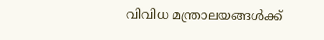വിവിധ മന്ത്രാലയങ്ങള്‍ക്ക്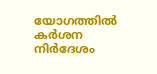യോഗത്തില്‍ കര്‍ശന നിര്‍ദേശം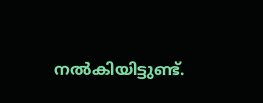നല്‍കിയിട്ടുണ്ട്.